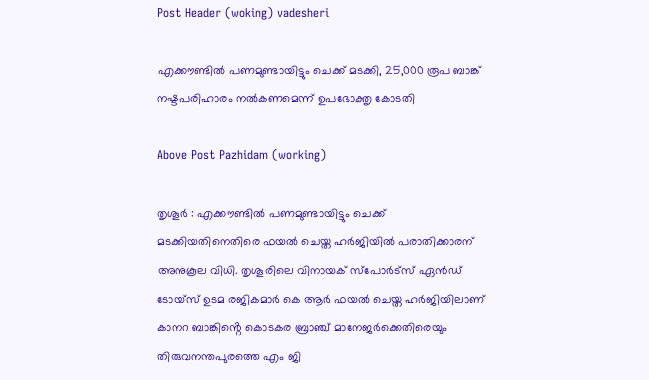Post Header (woking) vadesheri

എക്കൗണ്ടിൽ പണമുണ്ടായിട്ടും ചെക്ക് മടക്കി, 25,000 രൂപ ബാങ്ക് നഷ്ടപരിഹാരം നൽകണമെന്ന് ഉപഭോക്തൃ കോടതി

Above Post Pazhidam (working)

തൃശൂർ : എക്കൗണ്ടിൽ പണമുണ്ടായിട്ടും ചെക്ക് മടക്കിയതിനെതിരെ ഫയൽ ചെയ്ത ഹർജിയിൽ പരാതിക്കാരന് അനുകൂല വിധി. തൃശൂരിലെ വിനായക് സ്പോർട്സ് ഏൻഡ് ടോയ്‌സ് ഉടമ രജികമാർ കെ ആർ ഫയൽ ചെയ്ത ഹർജിയിലാണ് കാനറ ബാങ്കിൻ്റെ കൊടകര ബ്രാഞ്ച് മാനേജർക്കെതിരെയും തിരുവനന്തപുരത്തെ എം ജി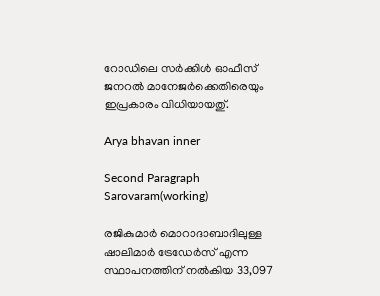റോഡിലെ സർക്കിൾ ഓഫീസ് ജനറൽ മാനേജർക്കെതിരെയും ഇപ്രകാരം വിധിയായതു്.

Arya bhavan inner

Second Paragraph  Sarovaram(working)

രജികുമാർ മൊറാദാബാദിലുള്ള ഷാലിമാർ ട്രേഡേർസ് എന്ന സ്ഥാപനത്തിന് നൽകിയ 33,097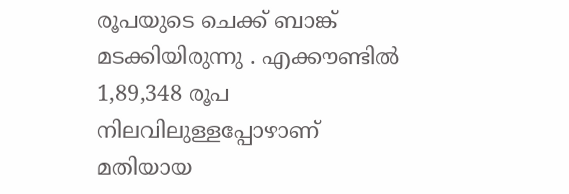രൂപയുടെ ചെക്ക് ബാങ്ക് മടക്കിയിരുന്നു . എക്കൗണ്ടിൽ 1,89,348 രൂപ നിലവിലുള്ളപ്പോഴാണ് മതിയായ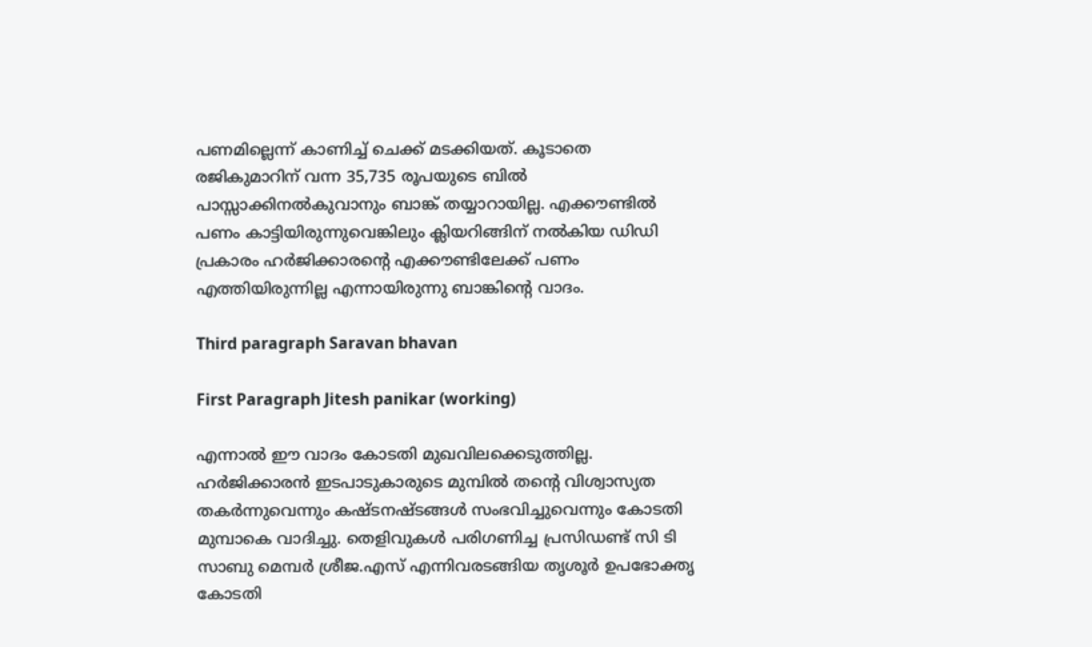പണമില്ലെന്ന് കാണിച്ച് ചെക്ക് മടക്കിയത്. കൂടാതെ രജികുമാറിന് വന്ന 35,735 രൂപയുടെ ബിൽ പാസ്സാക്കിനൽകുവാനും ബാങ്ക് തയ്യാറായില്ല. എക്കൗണ്ടിൽ പണം കാട്ടിയിരുന്നുവെങ്കിലും ക്ലിയറിങ്ങിന് നൽകിയ ഡിഡി പ്രകാരം ഹർജിക്കാരൻ്റെ എക്കൗണ്ടിലേക്ക് പണം എത്തിയിരുന്നില്ല എന്നായിരുന്നു ബാങ്കിൻ്റെ വാദം.

Third paragraph Saravan bhavan

First Paragraph Jitesh panikar (working)

എന്നാൽ ഈ വാദം കോടതി മുഖവിലക്കെടുത്തില്ല. ഹർജിക്കാരൻ ഇടപാടുകാരുടെ മുമ്പിൽ തൻ്റെ വിശ്വാസ്യത തകർന്നുവെന്നും കഷ്ടനഷ്ടങ്ങൾ സംഭവിച്ചുവെന്നും കോടതി മുമ്പാകെ വാദിച്ചു. തെളിവുകൾ പരിഗണിച്ച പ്രസിഡണ്ട് സി ടി സാബു മെമ്പർ ശ്രീജ.എസ് എന്നിവരടങ്ങിയ തൃശൂർ ഉപഭോക്തൃ കോടതി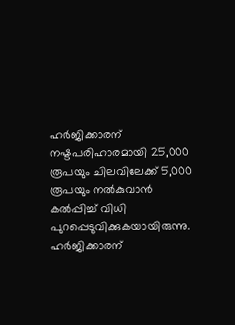ഹർജിക്കാരന് നഷ്ടപരിഹാരമായി 25,000 രൂപയും ചിലവിലേക്ക് 5,000 രൂപയും നൽകുവാൻ കൽപ്പിച്ച് വിധി പുറപ്പെടുവിക്കുകയായിരുന്നു. ഹർജിക്കാരന്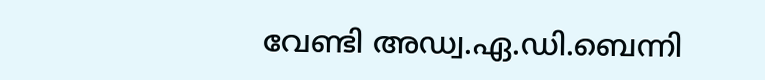വേണ്ടി അഡ്വ.ഏ.ഡി.ബെന്നി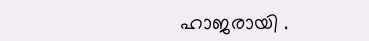ഹാജരായി .